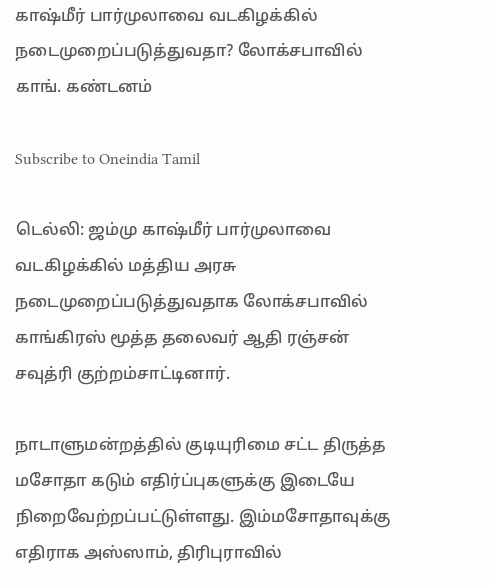காஷ்மீர் பார்முலாவை வடகிழக்கில் நடைமுறைப்படுத்துவதா? லோக்சபாவில் காங். கண்டனம்

Subscribe to Oneindia Tamil

டெல்லி: ஜம்மு காஷ்மீர் பார்முலாவை வடகிழக்கில் மத்திய அரசு நடைமுறைப்படுத்துவதாக லோக்சபாவில் காங்கிரஸ் மூத்த தலைவர் ஆதி ரஞ்சன் சவுத்ரி குற்றம்சாட்டினார்.

நாடாளுமன்றத்தில் குடியுரிமை சட்ட திருத்த மசோதா கடும் எதிர்ப்புகளுக்கு இடையே நிறைவேற்றப்பட்டுள்ளது. இம்மசோதாவுக்கு எதிராக அஸ்ஸாம், திரிபுராவில்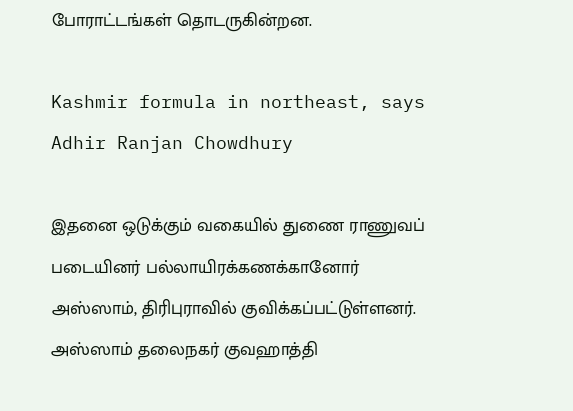போராட்டங்கள் தொடருகின்றன.

Kashmir formula in northeast, says Adhir Ranjan Chowdhury

இதனை ஒடுக்கும் வகையில் துணை ராணுவப் படையினர் பல்லாயிரக்கணக்கானோர் அஸ்ஸாம், திரிபுராவில் குவிக்கப்பட்டுள்ளனர். அஸ்ஸாம் தலைநகர் குவஹாத்தி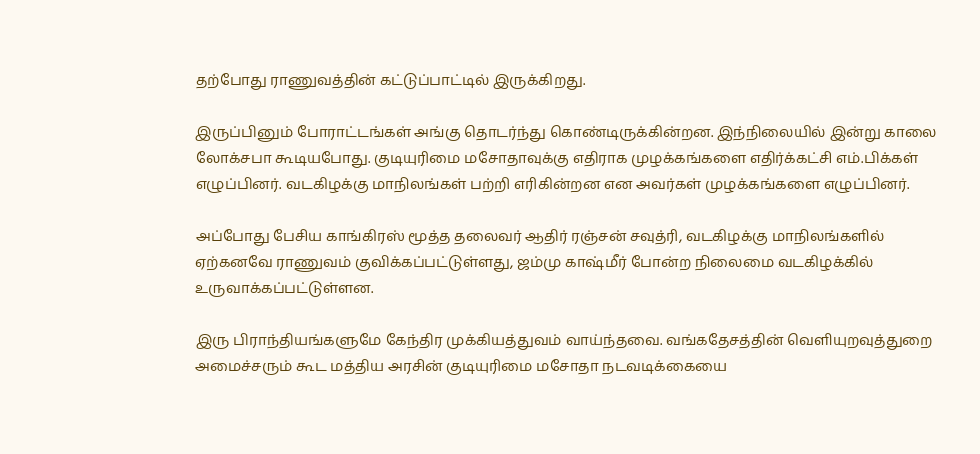தற்போது ராணுவத்தின் கட்டுப்பாட்டில் இருக்கிறது.

இருப்பினும் போராட்டங்கள் அங்கு தொடர்ந்து கொண்டிருக்கின்றன. இந்நிலையில் இன்று காலை லோக்சபா கூடியபோது. குடியுரிமை மசோதாவுக்கு எதிராக முழக்கங்களை எதிர்க்கட்சி எம்.பிக்கள் எழுப்பினர். வடகிழக்கு மாநிலங்கள் பற்றி எரிகின்றன என அவர்கள் முழக்கங்களை எழுப்பினர்.

அப்போது பேசிய காங்கிரஸ் மூத்த தலைவர் ஆதிர் ரஞ்சன் சவுத்ரி, வடகிழக்கு மாநிலங்களில் ஏற்கனவே ராணுவம் குவிக்கப்பட்டுள்ளது, ஜம்மு காஷ்மீர் போன்ற நிலைமை வடகிழக்கில் உருவாக்கப்பட்டுள்ளன.

இரு பிராந்தியங்களுமே கேந்திர முக்கியத்துவம் வாய்ந்தவை. வங்கதேசத்தின் வெளியுறவுத்துறை அமைச்சரும் கூட மத்திய அரசின் குடியுரிமை மசோதா நடவடிக்கையை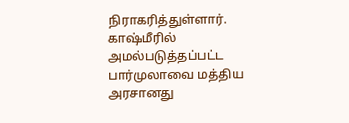நிராகரித்துள்ளார். காஷ்மீரில் அமல்படுத்தப்பட்ட பார்முலாவை மத்திய அரசானது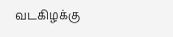வடகிழக்கு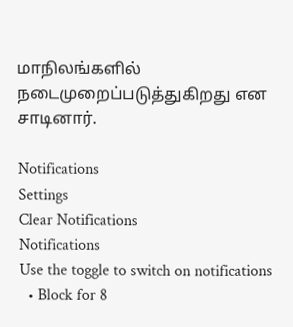மாநிலங்களில் நடைமுறைப்படுத்துகிறது என சாடினார்.

Notifications
Settings
Clear Notifications
Notifications
Use the toggle to switch on notifications
  • Block for 8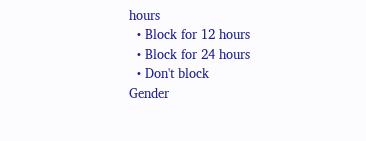hours
  • Block for 12 hours
  • Block for 24 hours
  • Don't block
Gender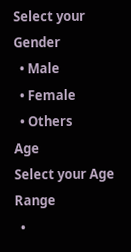Select your Gender
  • Male
  • Female
  • Others
Age
Select your Age Range
  •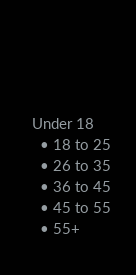Under 18
  • 18 to 25
  • 26 to 35
  • 36 to 45
  • 45 to 55
  • 55+